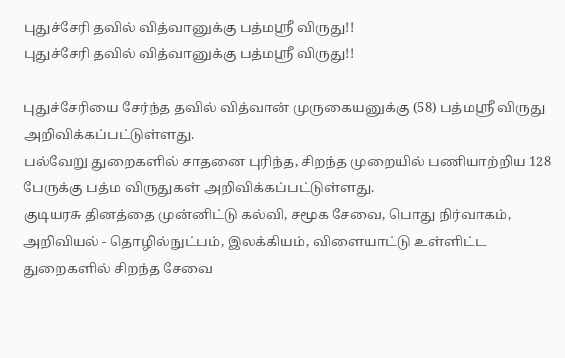புதுச்சேரி தவில் வித்வானுக்கு பத்மஸ்ரீ விருது!!
புதுச்சேரி தவில் வித்வானுக்கு பத்மஸ்ரீ விருது!!

புதுச்சேரியை சேர்ந்த தவில் வித்வான் முருகையனுக்கு (58) பத்மஸ்ரீ விருது அறிவிக்கப்பட்டுள்ளது.
பல்வேறு துறைகளில் சாதனை புரிந்த, சிறந்த முறையில் பணியாற்றிய 128 பேருக்கு பத்ம விருதுகள் அறிவிக்கப்பட்டுள்ளது.
குடியரசு தினத்தை முன்னிட்டு கல்வி, சமூக சேவை, பொது நிர்வாகம், அறிவியல் - தொழில்நுட்பம், இலக்கியம், விளையாட்டு உள்ளிட்ட துறைகளில் சிறந்த சேவை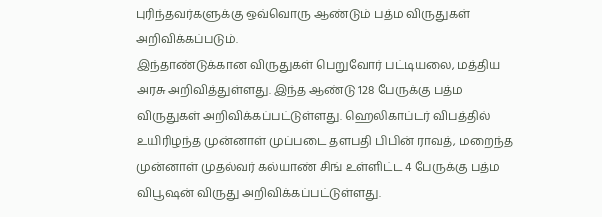புரிந்தவர்களுக்கு ஒவ்வொரு ஆண்டும் பத்ம விருதுகள் அறிவிக்கப்படும்.
இந்தாண்டுக்கான விருதுகள் பெறுவோர் பட்டியலை, மத்திய அரசு அறிவித்துள்ளது. இந்த ஆண்டு 128 பேருக்கு பத்ம விருதுகள் அறிவிக்கப்பட்டுள்ளது. ஹெலிகாப்டர் விபத்தில் உயிரிழந்த முன்னாள் முப்படை தளபதி பிபின் ராவத், மறைந்த முன்னாள் முதல்வர் கல்யாண் சிங் உள்ளிட்ட 4 பேருக்கு பத்ம விபூஷன் விருது அறிவிக்கப்பட்டுள்ளது.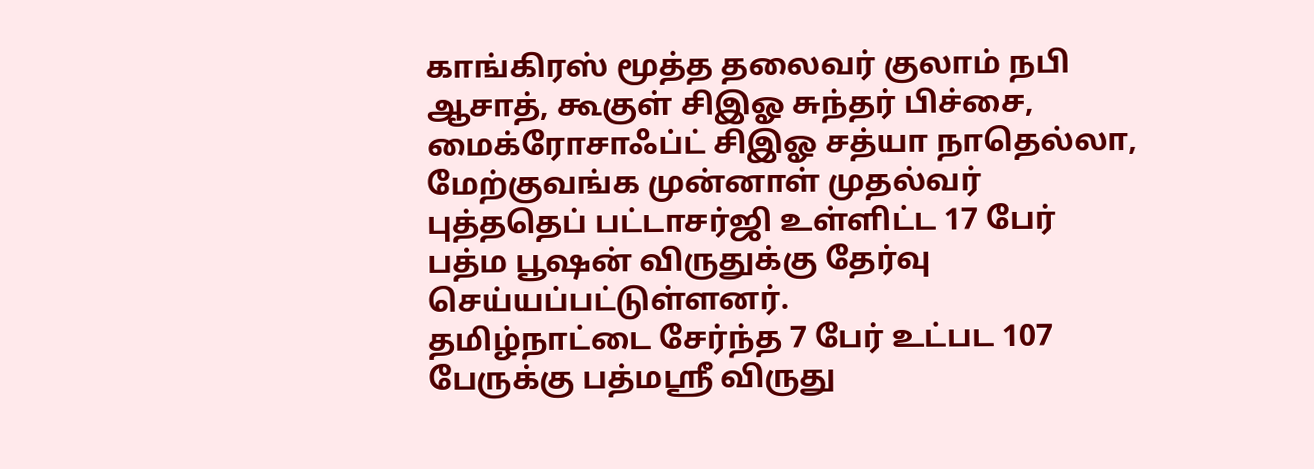காங்கிரஸ் மூத்த தலைவர் குலாம் நபி ஆசாத், கூகுள் சிஇஓ சுந்தர் பிச்சை, மைக்ரோசாஃப்ட் சிஇஓ சத்யா நாதெல்லா, மேற்குவங்க முன்னாள் முதல்வர் புத்ததெப் பட்டாசர்ஜி உள்ளிட்ட 17 பேர் பத்ம பூஷன் விருதுக்கு தேர்வு செய்யப்பட்டுள்ளனர்.
தமிழ்நாட்டை சேர்ந்த 7 பேர் உட்பட 107 பேருக்கு பத்மஸ்ரீ விருது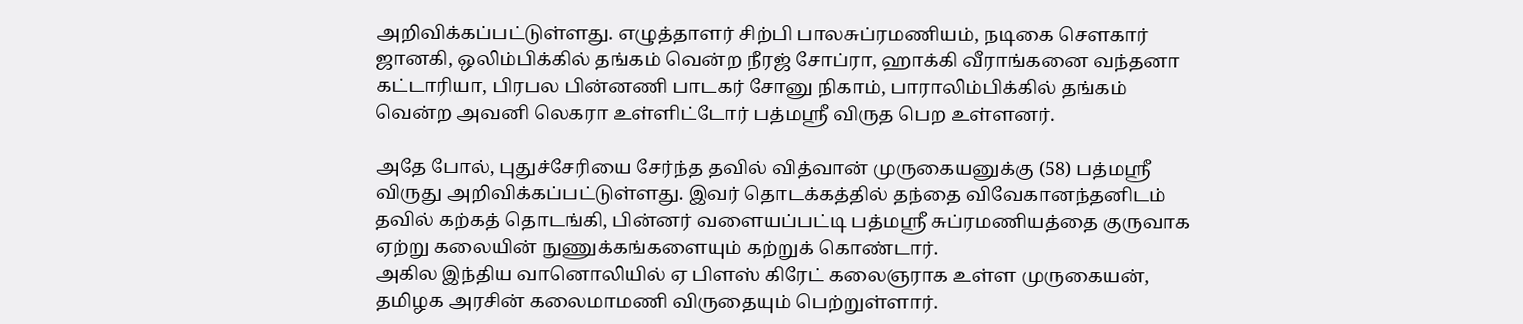அறிவிக்கப்பட்டுள்ளது. எழுத்தாளர் சிற்பி பாலசுப்ரமணியம், நடிகை சௌகார் ஜானகி, ஒலிம்பிக்கில் தங்கம் வென்ற நீரஜ் சோப்ரா, ஹாக்கி வீராங்கனை வந்தனா கட்டாரியா, பிரபல பின்னணி பாடகர் சோனு நிகாம், பாராலிம்பிக்கில் தங்கம் வென்ற அவனி லெகரா உள்ளிட்டோர் பத்மஸ்ரீ விருத பெற உள்ளனர்.

அதே போல், புதுச்சேரியை சேர்ந்த தவில் வித்வான் முருகையனுக்கு (58) பத்மஸ்ரீ விருது அறிவிக்கப்பட்டுள்ளது. இவர் தொடக்கத்தில் தந்தை விவேகானந்தனிடம் தவில் கற்கத் தொடங்கி, பின்னர் வளையப்பட்டி பத்மஸ்ரீ சுப்ரமணியத்தை குருவாக ஏற்று கலையின் நுணுக்கங்களையும் கற்றுக் கொண்டார்.
அகில இந்திய வானொலியில் ஏ பிளஸ் கிரேட் கலைஞராக உள்ள முருகையன், தமிழக அரசின் கலைமாமணி விருதையும் பெற்றுள்ளார்.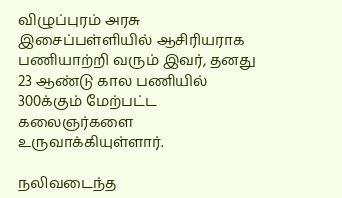விழுப்புரம் அரசு இசைப்பள்ளியில் ஆசிரியராக பணியாற்றி வரும் இவர், தனது 23 ஆண்டு கால பணியில் 300க்கும் மேற்பட்ட கலைஞர்களை உருவாக்கியுள்ளார்.

நலிவடைந்த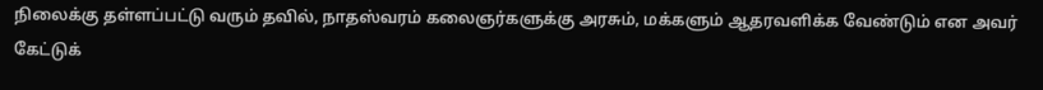நிலைக்கு தள்ளப்பட்டு வரும் தவில், நாதஸ்வரம் கலைஞர்களுக்கு அரசும், மக்களும் ஆதரவளிக்க வேண்டும் என அவர் கேட்டுக்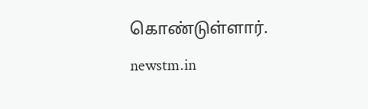கொண்டுள்ளார்.
newstm.in